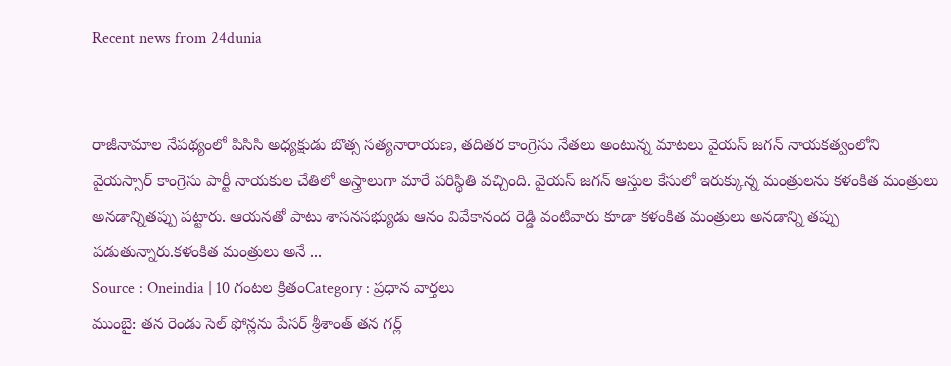Recent news from 24dunia


రాజీనామాల నేపథ్యంలో పిసిసి అధ్యక్షుడు బొత్స సత్యనారాయణ, తదితర కాంగ్రెసు నేతలు అంటున్న మాటలు వైయస్ జగన్ నాయకత్వంలోని వైయస్సార్ కాంగ్రెసు పార్టీ నాయకుల చేతిలో అస్త్రాలుగా మారే పరిస్థితి వచ్చింది. వైయస్ జగన్ ఆస్తుల కేసులో ఇరుక్కున్న మంత్రులను కళంకిత మంత్రులు అనడాన్నితప్పు పట్టారు. ఆయనతో పాటు శాసనసభ్యుడు ఆనం వివేకానంద రెడ్డి వంటివారు కూడా కళంకిత మంత్రులు అనడాన్ని తప్పు పడుతున్నారు.కళంకిత మంత్రులు అనే ...
Source : Oneindia | 10 గంటల క్రితంCategory : ప్రధాన వార్తలు
ముంబై: తన రెండు సెల్ ఫోన్లను పేసర్ శ్రీశాంత్ తన గర్ల్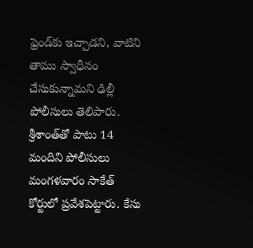ఫ్రెండ్‌కు ఇచ్చాడని, వాటిని తాము స్వాధీనం చేసుకున్నామని ఢిల్లీ పోలీసులు తెలిపారు. శ్రీశాంత్‌తో పాటు 14 మందిని పోలీసులు మంగళవారం సాకేత్ కోర్టులో ప్రవేశపెట్టారు. కేసు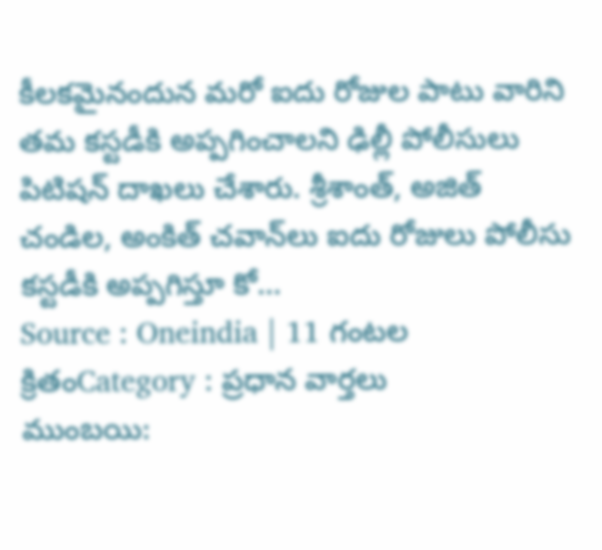కీలకమైనందున మరో ఐదు రోజుల పాటు వారిని తమ కస్టడీకి అప్పగించాలని ఢిల్లీ పోలీసులు పిటిషన్ దాఖలు చేశారు. శ్రీశాంత్, అజిత్ చండిల, అంకిత్ చవాన్‌లు ఐదు రోజులు పోలీసు కస్టడీకి అప్పగిస్తూ కో...
Source : Oneindia | 11 గంటల క్రితంCategory : ప్రధాన వార్తలు
ముంబయి: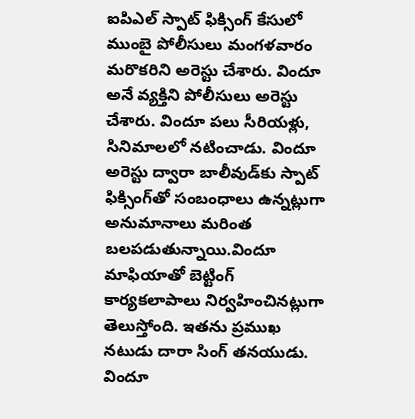ఐపిఎల్ స్పాట్ ఫిక్సింగ్ కేసులో ముంబై పోలీసులు మంగళవారం మరొకరిని అరెస్టు చేశారు. విందూ అనే వ్యక్తిని పోలీసులు అరెస్టు చేశారు. విందూ పలు సీరియళ్లు, సినిమాలలో నటించాడు. విందూ అరెస్టు ద్వారా బాలీవుడ్‌కు స్పాట్ ఫిక్సింగ్‌తో సంబంధాలు ఉన్నట్లుగా అనుమానాలు మరింత బలపడుతున్నాయి.విందూ మాఫియాతో బెట్టింగ్ కార్యకలాపాలు నిర్వహించినట్లుగా తెలుస్తోంది. ఇతను ప్రముఖ నటుడు దారా సింగ్ తనయుడు. విందూ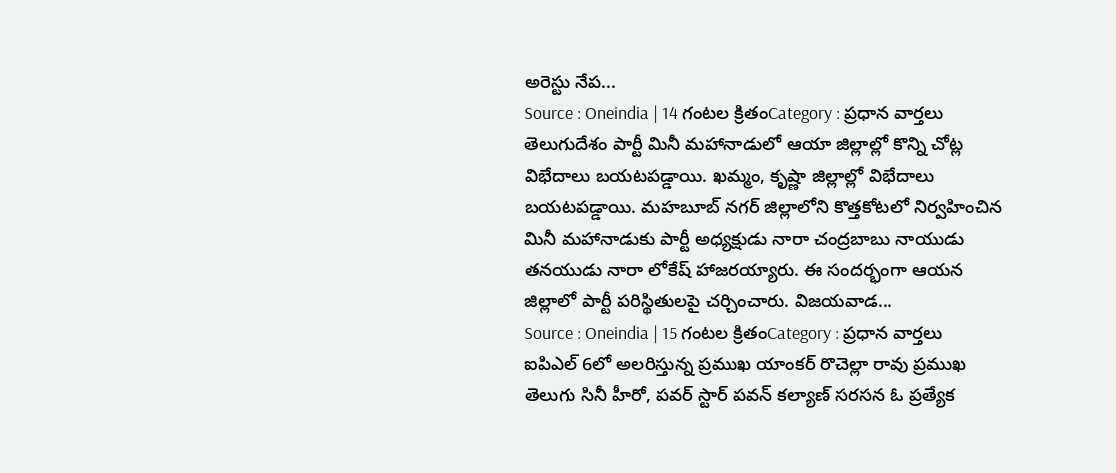అరెస్టు నేప...
Source : Oneindia | 14 గంటల క్రితంCategory : ప్రధాన వార్తలు
తెలుగుదేశం పార్టీ మినీ మహానాడులో ఆయా జిల్లాల్లో కొన్ని చోట్ల విభేదాలు బయటపడ్డాయి. ఖమ్మం, కృష్ణా జిల్లాల్లో విభేదాలు బయటపడ్డాయి. మహబూబ్ నగర్ జిల్లాలోని కొత్తకోటలో నిర్వహించిన మినీ మహానాడుకు పార్టీ అధ్యక్షుడు నారా చంద్రబాబు నాయుడు తనయుడు నారా లోకేష్ హాజరయ్యారు. ఈ సందర్భంగా ఆయన జిల్లాలో పార్టీ పరిస్థితులపై చర్చించారు. విజయవాడ...
Source : Oneindia | 15 గంటల క్రితంCategory : ప్రధాన వార్తలు
ఐపిఎల్ 6లో అలరిస్తున్న ప్రముఖ యాంకర్ రొచెల్లా రావు ప్రముఖ తెలుగు సినీ హీరో, పవర్ స్టార్ పవన్ కల్యాణ్ సరసన ఓ ప్రత్యేక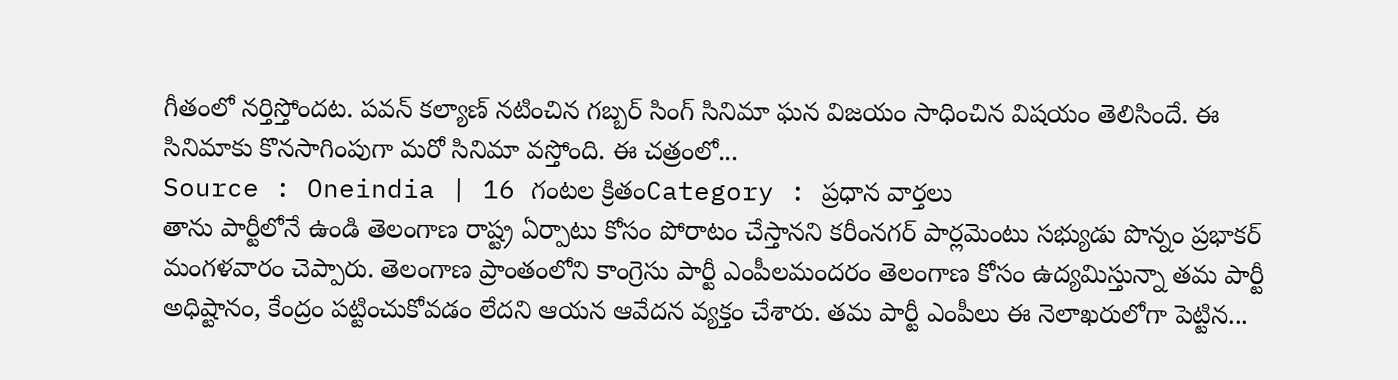గీతంలో నర్తిస్తోందట. పవన్ కల్యాణ్ నటించిన గబ్బర్ సింగ్ సినిమా ఘన విజయం సాధించిన విషయం తెలిసిందే. ఈ సినిమాకు కొనసాగింపుగా మరో సినిమా వస్తోంది. ఈ చత్రంలో...
Source : Oneindia | 16 గంటల క్రితంCategory : ప్రధాన వార్తలు
తాను పార్టీలోనే ఉండి తెలంగాణ రాష్ట్ర ఏర్పాటు కోసం పోరాటం చేస్తానని కరీంనగర్ పార్లమెంటు సభ్యుడు పొన్నం ప్రభాకర్ మంగళవారం చెప్పారు. తెలంగాణ ప్రాంతంలోని కాంగ్రెసు పార్టీ ఎంపీలమందరం తెలంగాణ కోసం ఉద్యమిస్తున్నా తమ పార్టీ అధిష్టానం, కేంద్రం పట్టించుకోవడం లేదని ఆయన ఆవేదన వ్యక్తం చేశారు. తమ పార్టీ ఎంపీలు ఈ నెలాఖరులోగా పెట్టిన...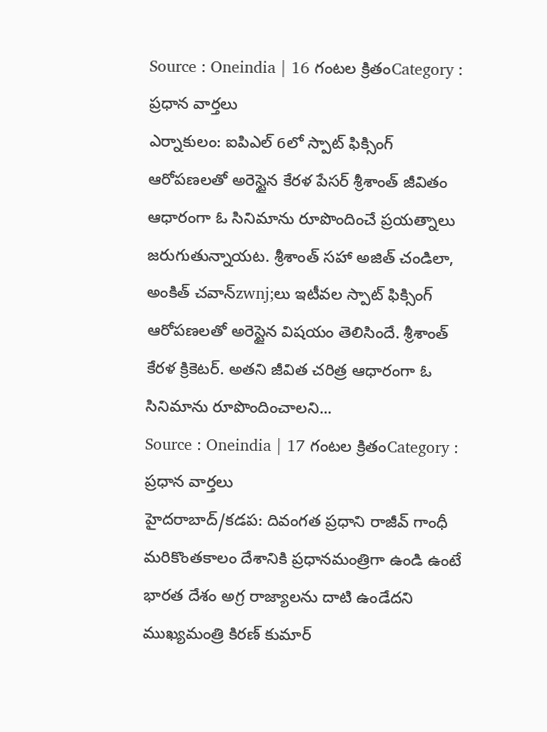Source : Oneindia | 16 గంటల క్రితంCategory : ప్రధాన వార్తలు
ఎర్నాకులం: ఐపిఎల్ 6లో స్పాట్ ఫిక్సింగ్ ఆరోపణలతో అరెస్టైన కేరళ పేసర్ శ్రీశాంత్ జీవితం ఆధారంగా ఓ సినిమాను రూపొందించే ప్రయత్నాలు జరుగుతున్నాయట. శ్రీశాంత్ సహా అజిత్ చండిలా, అంకిత్ చవాన్zwnj;లు ఇటీవల స్పాట్ ఫిక్సింగ్ ఆరోపణలతో అరెస్టైన విషయం తెలిసిందే. శ్రీశాంత్ కేరళ క్రికెటర్. అతని జీవిత చరిత్ర ఆధారంగా ఓ సినిమాను రూపొందించాలని...
Source : Oneindia | 17 గంటల క్రితంCategory : ప్రధాన వార్తలు
హైదరాబాద్/కడప: దివంగత ప్రధాని రాజీవ్ గాంధీ మరికొంతకాలం దేశానికి ప్రధానమంత్రిగా ఉండి ఉంటే భారత దేశం అగ్ర రాజ్యాలను దాటి ఉండేదని ముఖ్యమంత్రి కిరణ్ కుమార్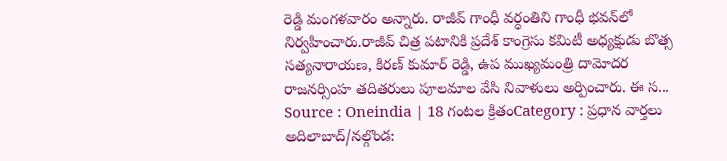రెడ్డి మంగళవారం అన్నారు. రాజీవ్ గాంధీ వర్ధంతిని గాంధీ భవన్‌లో నిర్వహించారు.రాజీవ్ చిత్ర పటానికి ప్రదేశ్ కాంగ్రెసు కమిటీ అధ్యక్షుడు బొత్స సత్యనారాయణ, కిరణ్ కుమార్ రెడ్డి, ఉప ముఖ్యమంత్రి దామోదర రాజనర్సింహ తదితరులు పూలమాల వేసి నివాళులు అర్పించారు. ఈ స...
Source : Oneindia | 18 గంటల క్రితంCategory : ప్రధాన వార్తలు
అదిలాబాద్/నల్గొండ: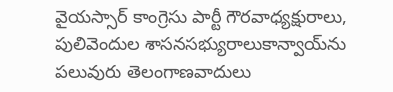వైయస్సార్ కాంగ్రెసు పార్టీ గౌరవాధ్యక్షురాలు, పులివెందుల శాసనసభ్యురాలుకాన్వాయ్‌ను పలువురు తెలంగాణవాదులు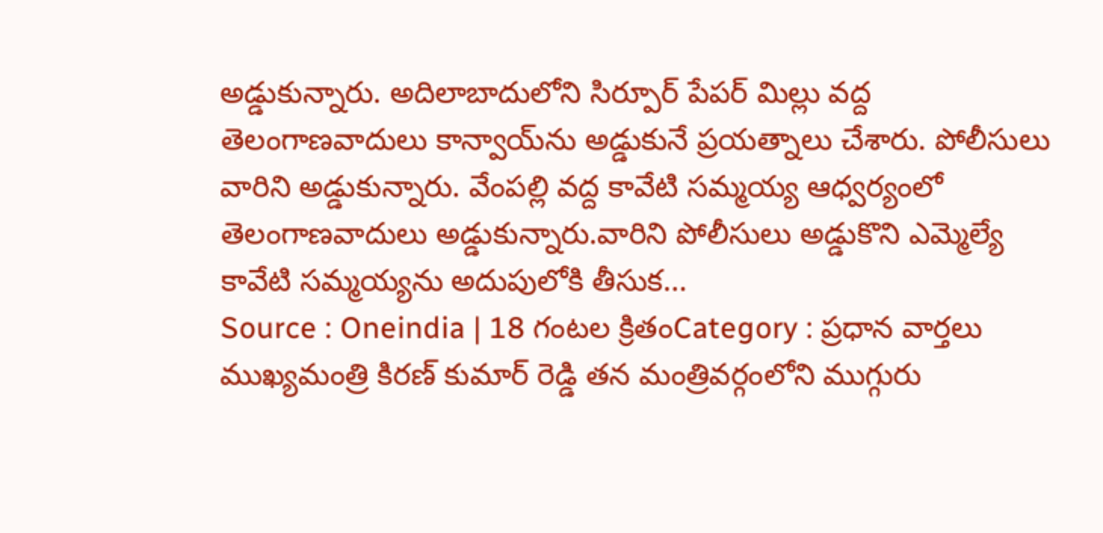అడ్డుకున్నారు. అదిలాబాదులోని సిర్పూర్ పేపర్ మిల్లు వద్ద తెలంగాణవాదులు కాన్వాయ్‌ను అడ్డుకునే ప్రయత్నాలు చేశారు. పోలీసులు వారిని అడ్డుకున్నారు. వేంపల్లి వద్ద కావేటి సమ్మయ్య ఆధ్వర్యంలో తెలంగాణవాదులు అడ్డుకున్నారు.వారిని పోలీసులు అడ్డుకొని ఎమ్మెల్యే కావేటి సమ్మయ్యను అదుపులోకి తీసుక...
Source : Oneindia | 18 గంటల క్రితంCategory : ప్రధాన వార్తలు
ముఖ్యమంత్రి కిరణ్ కుమార్ రెడ్డి తన మంత్రివర్గంలోని ముగ్గురు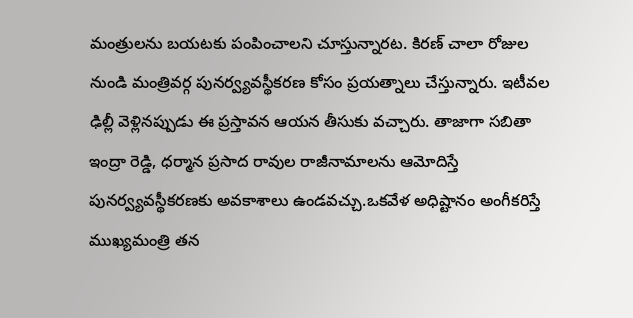మంత్రులను బయటకు పంపించాలని చూస్తున్నారట. కిరణ్ చాలా రోజుల నుండి మంత్రివర్గ పునర్వ్యవస్థీకరణ కోసం ప్రయత్నాలు చేస్తున్నారు. ఇటీవల ఢిల్లీ వెళ్లినప్పుడు ఈ ప్రస్తావన ఆయన తీసుకు వచ్చారు. తాజాగా సబితా ఇంద్రా రెడ్డి, ధర్మాన ప్రసాద రావుల రాజీనామాలను ఆమోదిస్తే పునర్వ్యవస్థీకరణకు అవకాశాలు ఉండవచ్చు.ఒకవేళ అధిష్టానం అంగీకరిస్తే ముఖ్యమంత్రి తన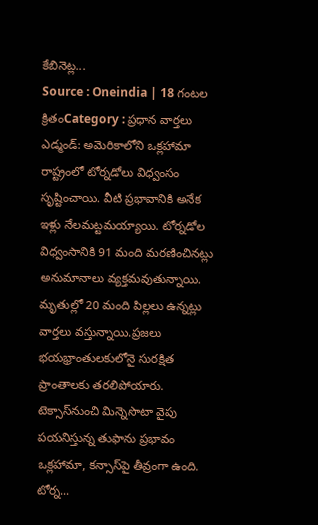కేబినెట్ల...
Source : Oneindia | 18 గంటల క్రితంCategory : ప్రధాన వార్తలు
ఎడ్మండ్: అమెరికాలోని ఒక్లహామా రాష్ట్రంలో టోర్నడోలు విధ్వంసం సృష్టించాయి. వీటి ప్రభావానికి అనేక ఇళ్లు నేలమట్టమయ్యాయి. టోర్నడోల విధ్వంసానికి 91 మంది మరణించినట్లు అనుమానాలు వ్యక్తమవుతున్నాయి. మృతుల్లో 20 మంది పిల్లలు ఉన్నట్లు వార్తలు వస్తున్నాయి.ప్రజలు భయభ్రాంతులకులోనై సురక్షిత ప్రాంతాలకు తరలిపోయారు. టెక్సాస్‌నుంచి మిన్నెసొటా వైపు పయనిస్తున్న తుఫాను ప్రభావం ఒక్లహామా, కన్సాస్‌పై తీవ్రంగా ఉంది. టోర్న...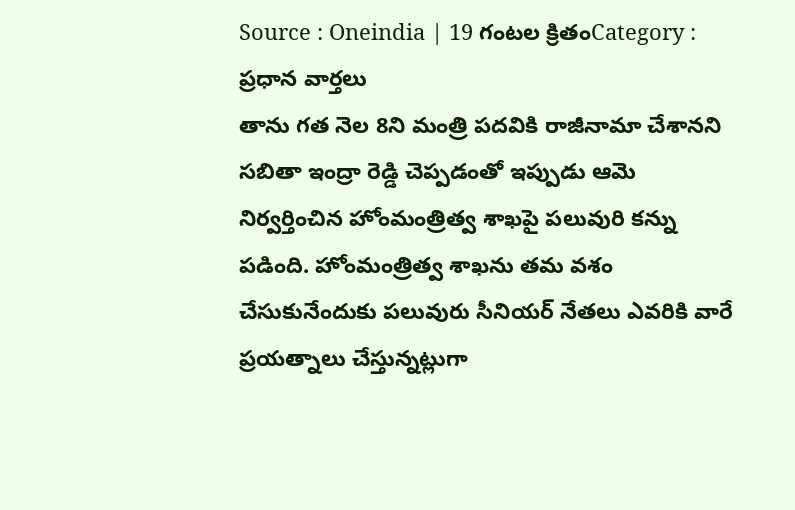Source : Oneindia | 19 గంటల క్రితంCategory : ప్రధాన వార్తలు
తాను గత నెల 8ని మంత్రి పదవికి రాజీనామా చేశానని సబితా ఇంద్రా రెడ్డి చెప్పడంతో ఇప్పుడు ఆమె నిర్వర్తించిన హోంమంత్రిత్వ శాఖపై పలువురి కన్ను పడింది. హోంమంత్రిత్వ శాఖను తమ వశం చేసుకునేందుకు పలువురు సీనియర్ నేతలు ఎవరికి వారే ప్రయత్నాలు చేస్తున్నట్లుగా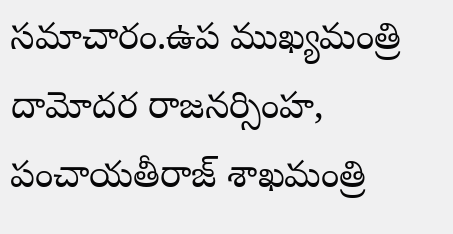సమాచారం.ఉప ముఖ్యమంత్రి దామోదర రాజనర్సింహ, పంచాయతీరాజ్ శాఖమంత్రి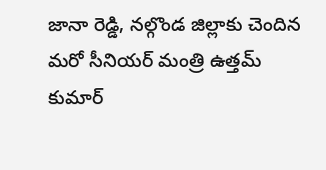జానా రెడ్డి, నల్గొండ జిల్లాకు చెందిన మరో సీనియర్ మంత్రి ఉత్తమ్ కుమార్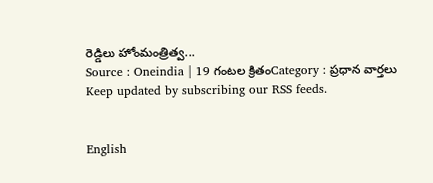రెడ్డిలు హోంమంత్రిత్వ...
Source : Oneindia | 19 గంటల క్రితంCategory : ప్రధాన వార్తలు
Keep updated by subscribing our RSS feeds.


English